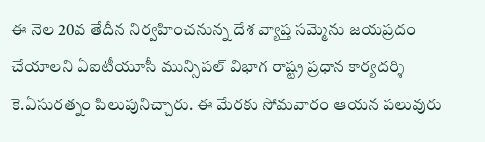ఈ నెల 20వ తేదీన నిర్వహించనున్న దేశ వ్యాప్త సమ్మెను జయప్రదం చేయాలని ఏఐటీయూసీ మున్సిపల్ విభాగ రాష్ట్ర ప్రధాన కార్యదర్శి కె.ఏసురత్నం పిలుపునిచ్చారు. ఈ మేరకు సోమవారం ఆయన పలువురు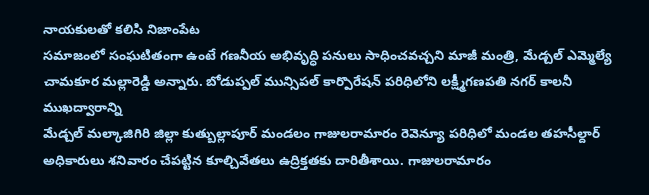నాయకులతో కలిసి నిజాంపేట
సమాజంలో సంఘటితంగా ఉంటే గణనీయ అభివృద్ధి పనులు సాధించవచ్చని మాజీ మంత్రి, మేడ్చల్ ఎమ్మెల్యే చామకూర మల్లారెడ్డి అన్నారు. బోడుప్పల్ మున్సిపల్ కార్పొరేషన్ పరిధిలోని లక్ష్మీగణపతి నగర్ కాలనీ ముఖద్వారాన్ని
మేడ్చల్ మల్కాజిగిరి జిల్లా కుత్బుల్లాపూర్ మండలం గాజులరామారం రెవెన్యూ పరిధిలో మండల తహసీల్దార్ అధికారులు శనివారం చేపట్టిన కూల్చివేతలు ఉద్రిక్తతకు దారితీశాయి. గాజులరామారం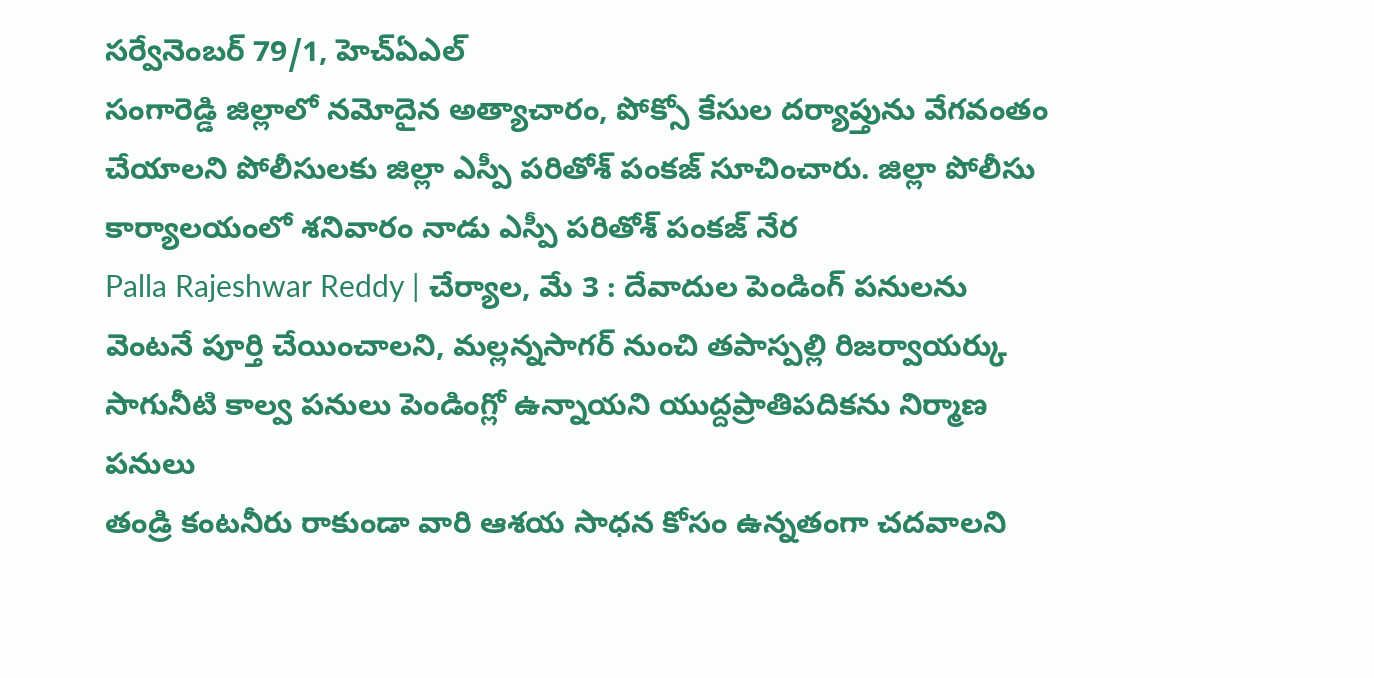సర్వేనెంబర్ 79/1, హెచ్ఏఎల్
సంగారెడ్డి జిల్లాలో నమోదైన అత్యాచారం, పోక్సో కేసుల దర్యాప్తును వేగవంతం చేయాలని పోలీసులకు జిల్లా ఎస్పీ పరితోశ్ పంకజ్ సూచించారు. జిల్లా పోలీసు కార్యాలయంలో శనివారం నాడు ఎస్పీ పరితోశ్ పంకజ్ నేర
Palla Rajeshwar Reddy | చేర్యాల, మే 3 : దేవాదుల పెండింగ్ పనులను వెంటనే పూర్తి చేయించాలని, మల్లన్నసాగర్ నుంచి తపాస్పల్లి రిజర్వాయర్కు సాగునీటి కాల్వ పనులు పెండింగ్లో ఉన్నాయని యుద్దప్రాతిపదికను నిర్మాణ పనులు
తండ్రి కంటనీరు రాకుండా వారి ఆశయ సాధన కోసం ఉన్నతంగా చదవాలని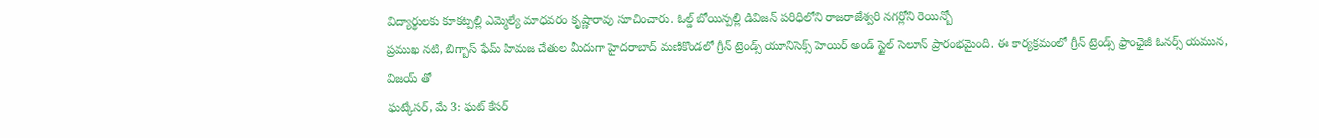విద్యార్థులకు కూకట్పల్లి ఎమ్మెల్యే మాధవరం కృష్ణారావు సూచించారు. ఓల్డ్ బోయిన్పల్లి డివిజన్ పరిధిలోని రాజరాజేశ్వరి నగర్లోని రెయిన్బో
ప్రముఖ నటి, బిగ్బాస్ ఫేమ్ హిమజ చేతుల మీదుగా హైదరాబాద్ మణికొండలో గ్రీన్ ట్రెండ్స్ యూనిసెక్స్ హెయిర్ అండ్ స్టైల్ సెలూన్ ప్రారంభమైంది. ఈ కార్యక్రమంలో గ్రీన్ ట్రెండ్స్ ఫ్రాంఛైజీ ఓనర్స్ యమున, విజయ్ తో
ఘట్కేసర్, మే 3: ఘట్ కేసర్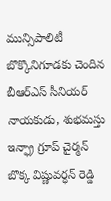మున్సిపాలిటీ బొక్కొనిగూడకు చెందిన బీఆర్ఎస్ సీనియర్ నాయకుడు, శుభమస్తు ఇన్ఫ్రా గ్రూప్ చైర్మన్ బొక్క విష్ణువర్ధన్ రెడ్డి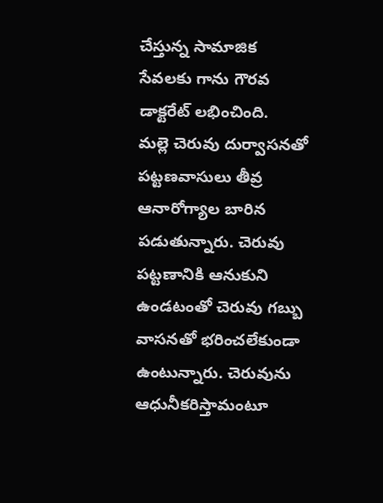చేస్తున్న సామాజిక సేవలకు గాను గౌరవ డాక్టరేట్ లభించింది.
మల్లె చెరువు దుర్వాసనతో పట్టణవాసులు తీవ్ర ఆనారోగ్యాల బారిన పడుతున్నారు. చెరువు పట్టణానికి ఆనుకుని ఉండటంతో చెరువు గబ్బు వాసనతో భరించలేకుండా ఉంటున్నారు. చెరువును ఆధునీకరిస్తామంటూ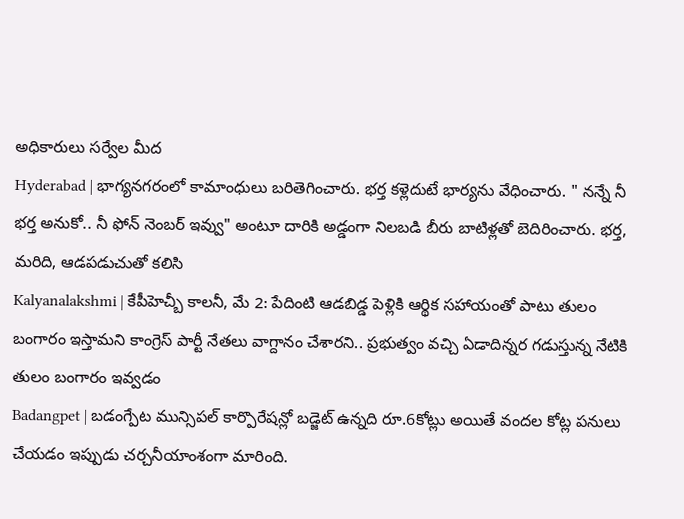అధికారులు సర్వేల మీద
Hyderabad | భాగ్యనగరంలో కామాంధులు బరితెగించారు. భర్త కళ్లెదుటే భార్యను వేధించారు. " నన్నే నీ భర్త అనుకో.. నీ ఫోన్ నెంబర్ ఇవ్వు" అంటూ దారికి అడ్డంగా నిలబడి బీరు బాటిళ్లతో బెదిరించారు. భర్త, మరిది, ఆడపడుచుతో కలిసి
Kalyanalakshmi | కేపీహెచ్బీ కాలనీ, మే 2: పేదింటి ఆడబిడ్డ పెళ్లికి ఆర్థిక సహాయంతో పాటు తులం బంగారం ఇస్తామని కాంగ్రెస్ పార్టీ నేతలు వాగ్దానం చేశారని.. ప్రభుత్వం వచ్చి ఏడాదిన్నర గడుస్తున్న నేటికి తులం బంగారం ఇవ్వడం
Badangpet | బడంగ్పేట మున్సిపల్ కార్పొరేషన్లో బడ్జెట్ ఉన్నది రూ.6కోట్లు అయితే వందల కోట్ల పనులు చేయడం ఇప్పుడు చర్చనీయాంశంగా మారింది.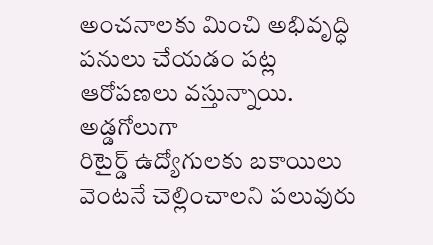అంచనాలకు మించి అభివృద్ధి పనులు చేయడం పట్ల ఆరోపణలు వస్తున్నాయి. అడ్డగోలుగా
రిటైర్డ్ ఉద్యోగులకు బకాయిలు వెంటనే చెల్లించాలని పలువురు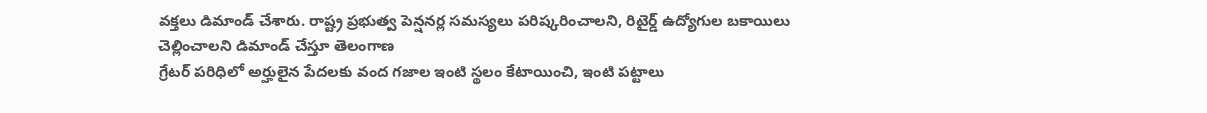వక్తలు డిమాండ్ చేశారు. రాష్ట్ర ప్రభుత్వ పెన్షనర్ల సమస్యలు పరిష్కరించాలని, రిటైర్డ్ ఉద్యోగుల బకాయిలు చెల్లించాలని డిమాండ్ చేస్తూ తెలంగాణ
గ్రేటర్ పరిధిలో అర్హులైన పేదలకు వంద గజాల ఇంటి స్థలం కేటాయించి, ఇంటి పట్టాలు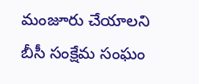మంజూరు చేయాలని బీసీ సంక్షేమ సంఘం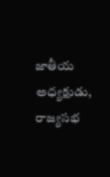జాతీయ అధ్యక్షుడు, రాజ్యసభ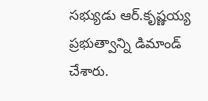సభ్యుడు ఆర్.కృష్ణయ్య ప్రభుత్వాన్ని డిమాండ్ చేశారు.